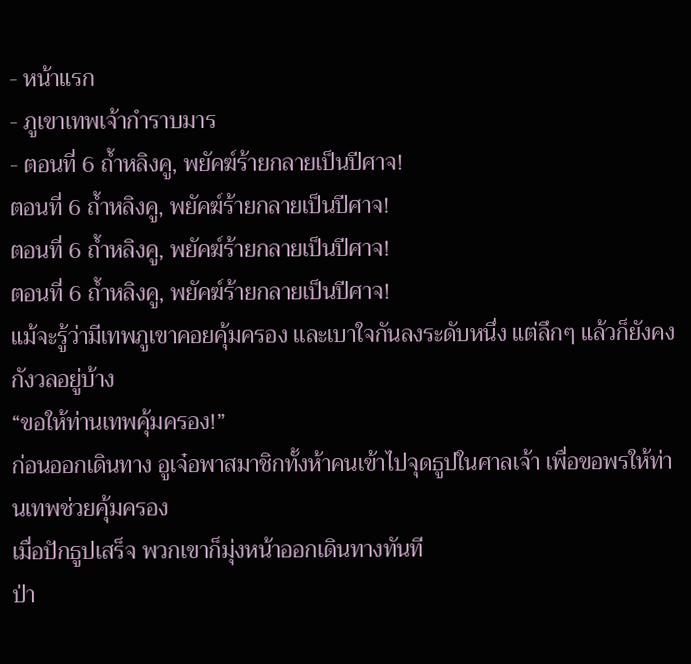- หน้าแรก
- ภูเขาเทพเจ้ากำราบมาร
- ตอนที่ 6 ถ้ำหลิงคู, พยัคฆ์ร้ายกลายเป็นปีศาจ!
ตอนที่ 6 ถ้ำหลิงคู, พยัคฆ์ร้ายกลายเป็นปีศาจ!
ตอนที่ 6 ถ้ำหลิงคู, พยัคฆ์ร้ายกลายเป็นปีศาจ!
ตอนที่ 6 ถ้ำหลิงคู, พยัคฆ์ร้ายกลายเป็นปีศาจ!
แม้จะรู้ว่ามีเทพภูเขาคอยคุ้มครอง เเละเบาใจกันลงระดับหนึ่ง แต่ลึกๆ แล้วก็ยังคงกังวลอยู่บ้าง
“ขอให้ท่านเทพคุ้มครอง!”
ก่อนออกเดินทาง อูเจ๋อพาสมาชิกทั้งห้าคนเข้าไปจุดธูปในศาลเจ้า เพื่อขอพรให้ท่านเทพช่วยคุ้มครอง
เมื่อปักธูปเสร็จ พวกเขาก็มุ่งหน้าออกเดินทางทันที
ป่า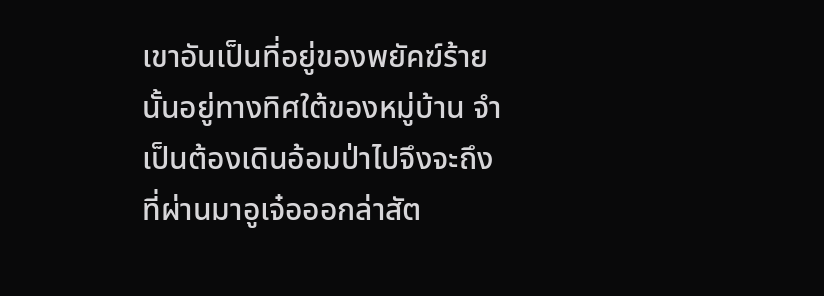เขาอันเป็นที่อยู่ของพยัคฆ์ร้ายนั้นอยู่ทางทิศใต้ของหมู่บ้าน จำเป็นต้องเดินอ้อมป่าไปจึงจะถึง
ที่ผ่านมาอูเจ๋อออกล่าสัต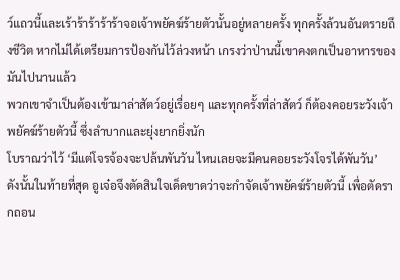ว์แถวนี้และเร้าร้าร้าร้าร้าจอเจ้าพยัคฆ์ร้ายตัวนั้นอยู่หลายครั้ง ทุกครั้งล้วนอันตรายถึงชีวิต หากไม่ได้เตรียมการป้องกันไว้ล่วงหน้า เกรงว่าป่านนี้เขาคงตกเป็นอาหารของมันไปนานแล้ว
พวกเขาจำเป็นต้องเข้ามาล่าสัตว์อยู่เรื่อยๆ และทุกครั้งที่ล่าสัตว์ ก็ต้องคอยระวังเจ้าพยัคฆ์ร้ายตัวนี้ ซึ่งลำบากและยุ่งยากยิ่งนัก
โบราณว่าไว้ ‘มีแต่โจรจ้องจะปล้นพันวัน ไหนเลยจะมีคนคอยระวังโจรได้พันวัน’
ดังนั้นในท้ายที่สุด อูเจ๋อจึงตัดสินใจเด็ดขาดว่าจะกำจัดเจ้าพยัคฆ์ร้ายตัวนี้ เพื่อตัดรากถอน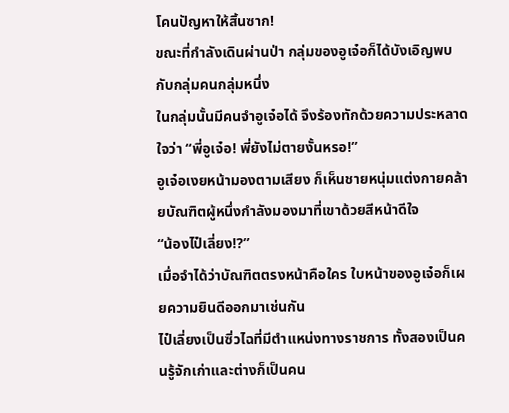โคนปัญหาให้สิ้นซาก!
ขณะที่กำลังเดินผ่านป่า กลุ่มของอูเจ๋อก็ได้บังเอิญพบกับกลุ่มคนกลุ่มหนึ่ง
ในกลุ่มนั้นมีคนจำอูเจ๋อได้ จึงร้องทักด้วยความประหลาดใจว่า “พี่อูเจ๋อ! พี่ยังไม่ตายงั้นหรอ!”
อูเจ๋อเงยหน้ามองตามเสียง ก็เห็นชายหนุ่มแต่งกายคล้ายบัณฑิตผู้หนึ่งกำลังมองมาที่เขาด้วยสีหน้าดีใจ
“น้องไป๋เลี่ยง!?”
เมื่อจำได้ว่าบัณฑิตตรงหน้าคือใคร ใบหน้าของอูเจ๋อก็เผยความยินดีออกมาเช่นกัน
ไป๋เลี่ยงเป็นซิ่วไฉที่มีตำแหน่งทางราชการ ทั้งสองเป็นคนรู้จักเก่าและต่างก็เป็นคน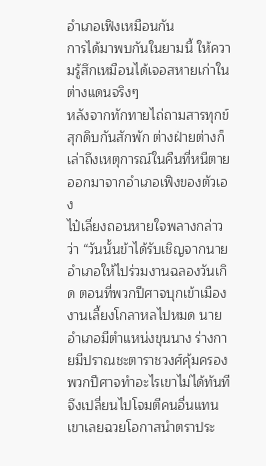อำเภอเฟิงเหมือนกัน
การได้มาพบกันในยามนี้ ให้ความรู้สึกเหมือนได้เจอสหายเก่าในต่างแดนจริงๆ
หลังจากทักทายไถ่ถามสารทุกข์สุกดิบกันสักพัก ต่างฝ่ายต่างก็เล่าถึงเหตุการณ์ในคืนที่หนีตายออกมาจากอำเภอเฟิงของตัวเอง
ไป๋เลี่ยงถอนหายใจพลางกล่าวว่า “วันนั้นข้าได้รับเชิญจากนายอำเภอให้ไปร่วมงานฉลองวันเกิด ตอนที่พวกปีศาจบุกเข้าเมือง งานเลี้ยงโกลาหลไปหมด นายอำเภอมีตำแหน่งขุนนาง ร่างกายมีปราณชะตาราชวงศ์คุ้มครอง พวกปีศาจทำอะไรเขาไม่ได้ทันที จึงเปลี่ยนไปโจมตีคนอื่นแทน เขาเลยฉวยโอกาสนำตราประ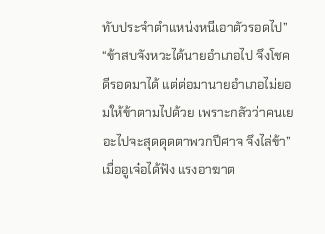ทับประจำตำแหน่งหนีเอาตัวรอดไป”
“ข้าสบจังหวะได้นายอำเภอไป จึงโชคดีรอดมาได้ แต่ต่อมานายอำเภอไม่ยอมให้ข้าตามไปด้วย เพราะกลัวว่าคนเยอะไปจะสุดดุดตาพวกปีศาจ จึงไล่ข้า”
เมื่ออูเจ๋อได้ฟัง แรงอาฆาต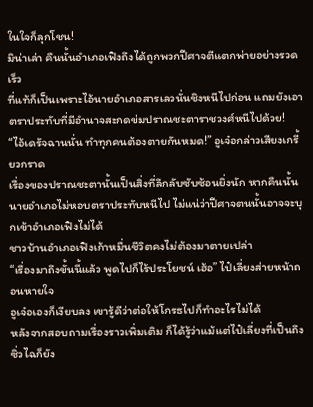ในใจก็ลุกโชน!
มิน่าเล่า คืนนั้นอำเภอเฟิงถึงได้ถูกพวกปีศาจตีแตกพ่ายอย่างรวดเร็ว
ที่แท้ก็เป็นเพราะไอ้นายอำเภอสารเลวนั่นชิงหนีไปก่อน แถมยังเอาตราประทับที่มีอำนาจสะกดข่มปราณชะตาราชวงศ์หนีไปด้วย!
“ไอ้เดรัจฉานนั่น ทำทุกคนต้องตายกันหมด!” อูเจ๋อกล่าวเสียงเกรี้ยวกราด
เรื่องของปราณชะตานั้นเป็นสิ่งที่ลึกลับซับซ้อนยิ่งนัก หากคืนนั้นนายอำเภอไม่หอบตราประทับหนีไป ไม่แน่ว่าปีศาจตนนั้นอาจจะบุกเข้าอำเภอเฟิงไม่ได้
ชาวบ้านอำเภอเฟิงเก้าหมื่นชีวิตคงไม่ต้องมาตายเปล่า
“เรื่องมาถึงขั้นนี้แล้ว พูดไปก็ไร้ประโยชน์ เฮ้อ” ไป๋เลี่ยงส่ายหน้าถอนหายใจ
อูเจ๋อเองก็เงียบลง เขารู้ดีว่าต่อให้โกรธไปก็ทำอะไรไม่ได้
หลังจากสอบถามเรื่องราวเพิ่มเติม ก็ได้รู้ว่าแม้แต่ไป๋เลี่ยงที่เป็นถึงซิ่วไฉก็ยัง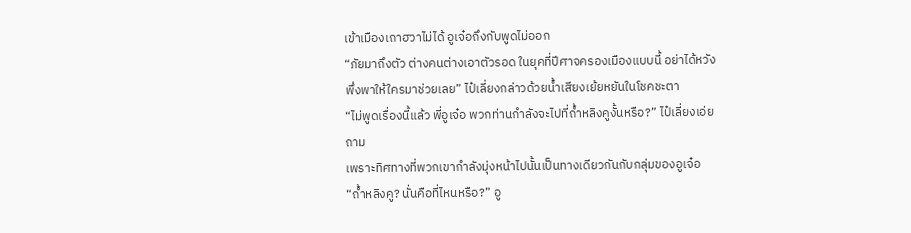เข้าเมืองเถาฮวาไม่ได้ อูเจ๋อถึงกับพูดไม่ออก
“ภัยมาถึงตัว ต่างคนต่างเอาตัวรอด ในยุคที่ปีศาจครองเมืองแบบนี้ อย่าได้หวังพึ่งพาให้ใครมาช่วยเลย” ไป๋เลี่ยงกล่าวด้วยน้ำเสียงเย้ยหยันในโชคชะตา
“ไม่พูดเรื่องนี้แล้ว พี่อูเจ๋อ พวกท่านกำลังจะไปที่ถ้ำหลิงคูงั้นหรือ?” ไป๋เลี่ยงเอ่ยถาม
เพราะทิศทางที่พวกเขากำลังมุ่งหน้าไปนั้นเป็นทางเดียวกันกับกลุ่มของอูเจ๋อ
“ถ้ำหลิงคู? นั่นคือที่ไหนหรือ?” อู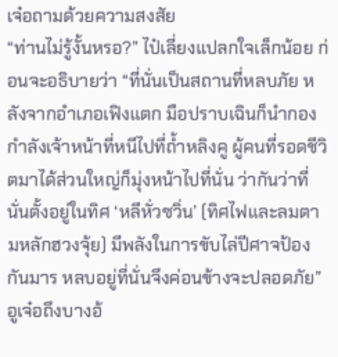เจ๋อถามด้วยความสงสัย
“ท่านไม่รู้งั้นหรอ?” ไป๋เลี่ยงแปลกใจเล็กน้อย ก่อนจะอธิบายว่า “ที่นั่นเป็นสถานที่หลบภัย หลังจากอำเภอเฟิงแตก มือปราบเฉินก็นำกองกำลังเจ้าหน้าที่หนีไปที่ถ้ำหลิงคู ผู้คนที่รอดชีวิตมาได้ส่วนใหญ่ก็มุ่งหน้าไปที่นั่น ว่ากันว่าที่นั่นตั้งอยู่ในทิศ ‘หลีหั่วซวิ่น’ (ทิศไฟและลมตามหลักฮวงจุ้ย) มีพลังในการขับไล่ปีศาจป้องกันมาร หลบอยู่ที่นั่นจึงค่อนข้างจะปลอดภัย”
อูเจ๋อถึงบางอ้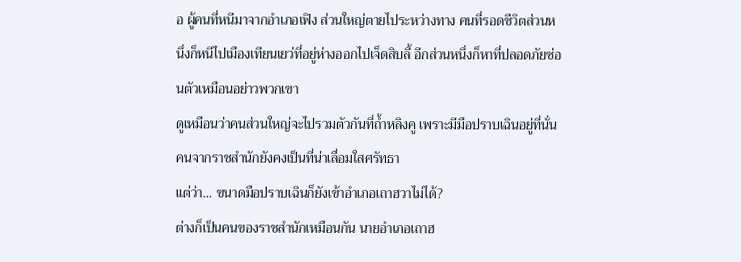อ ผู้คนที่หนีมาจากอำเภอเฟิง ส่วนใหญ่ตายไประหว่างทาง คนที่รอดชีวิตส่วนหนึ่งก็หนีไปเมืองเทียนเยว่ที่อยู่ห่างออกไปเจ็ดสิบลี้ อีกส่วนหนึ่งก็หาที่ปลอดภัยซ่อนตัวเหมือนอย่าวพวกเขา
ดูเหมือนว่าคนส่วนใหญ่จะไปรวมตัวกันที่ถ้ำหลิงคู เพราะมีมือปราบเฉินอยู่ที่นั่น คนจากราชสำนักยังคงเป็นที่น่าเลื่อมใสศรัทธา
แต่ว่า... ขนาดมือปราบเฉินก็ยังเข้าอำเภอเถาฮวาไม่ได้?
ต่างก็เป็นคนของราชสำนักเหมือนกัน นายอำเภอเถาฮ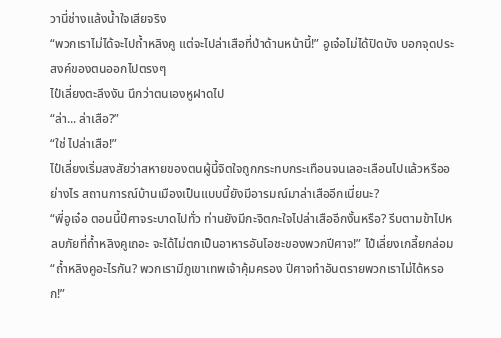วานี่ช่างแล้งน้ำใจเสียจริง
“พวกเราไม่ได้จะไปถ้ำหลิงคู แต่จะไปล่าเสือที่ป่าด้านหน้านี้!” อูเจ๋อไม่ได้ปิดบัง บอกจุดประสงค์ของตนออกไปตรงๆ
ไป๋เลี่ยงตะลึงงัน นึกว่าตนเองหูฝาดไป
“ล่า... ล่าเสือ?”
“ใช่ ไปล่าเสือ!”
ไป๋เลี่ยงเริ่มสงสัยว่าสหายของตนผู้นี้จิตใจถูกกระทบกระเทือนจนเลอะเลือนไปแล้วหรืออย่างไร สถานการณ์บ้านเมืองเป็นแบบนี้ยังมีอารมณ์มาล่าเสืออีกเนี่ยนะ?
“พี่อูเจ๋อ ตอนนี้ปีศาจระบาดไปทั่ว ท่านยังมีกะจิตกะใจไปล่าเสืออีกงั้นหรือ? รีบตามข้าไปหลบภัยที่ถ้ำหลิงคูเถอะ จะได้ไม่ตกเป็นอาหารอันโอชะของพวกปีศาจ!” ไป๋เลี่ยงเกลี้ยกล่อม
“ถ้ำหลิงคูอะไรกัน? พวกเรามีภูเขาเทพเจ้าคุ้มครอง ปีศาจทำอันตรายพวกเราไม่ได้หรอก!”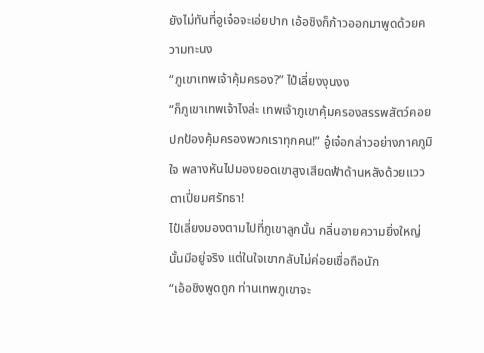ยังไม่ทันที่อูเจ๋อจะเอ่ยปาก เอ้อชิงก็ก้าวออกมาพูดด้วยความทะนง
“ภูเขาเทพเจ้าคุ้มครอง?” ไป๋เลี่ยงงุนงง
“ก็ภูเขาเทพเจ้าไงล่ะ เทพเจ้าภูเขาคุ้มครองสรรพสัตว์คอยปกป้องคุ้มครองพวกเราทุกคน!” อู๋เจ๋อกล่าวอย่างภาคภูมิใจ พลางหันไปมองยอดเขาสูงเสียดฟ้าด้านหลังด้วยแววตาเปี่ยมศรัทธา!
ไป๋เลี่ยงมองตามไปที่ภูเขาลูกนั้น กลิ่นอายความยิ่งใหญ่นั้นมีอยู่จริง แต่ในใจเขากลับไม่ค่อยเชื่อถือนัก
“เอ้อชิงพูดถูก ท่านเทพภูเขาจะ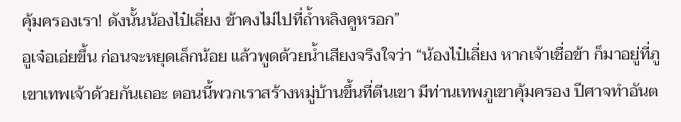คุ้มครองเรา! ดังนั้นน้องไป๋เลี่ยง ข้าคงไม่ไปที่ถ้ำหลิงคูหรอก”
อูเจ๋อเอ่ยขึ้น ก่อนจะหยุดเล็กน้อย แล้วพูดด้วยน้ำเสียงจริงใจว่า “น้องไป๋เลี่ยง หากเจ้าเชื่อข้า ก็มาอยู่ที่ภูเขาเทพเจ้าด้วยกันเถอะ ตอนนี้พวกเราสร้างหมู่บ้านขึ้นที่ตีนเขา มีท่านเทพภูเขาคุ้มครอง ปีศาจทำอันต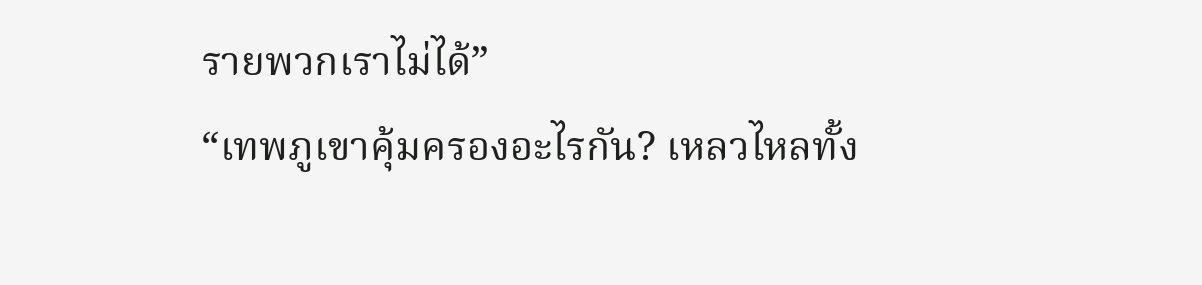รายพวกเราไม่ได้”
“เทพภูเขาคุ้มครองอะไรกัน? เหลวไหลทั้ง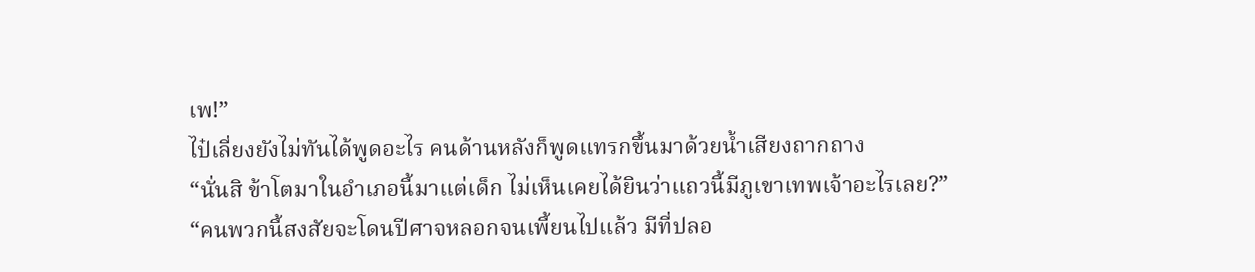เพ!”
ไป๋เลี่ยงยังไม่ทันได้พูดอะไร คนด้านหลังก็พูดแทรกขึ้นมาด้วยน้ำเสียงถากถาง
“นั่นสิ ข้าโตมาในอำเภอนี้มาแต่เด็ก ไม่เห็นเคยได้ยินว่าแถวนี้มีภูเขาเทพเจ้าอะไรเลย?”
“คนพวกนี้สงสัยจะโดนปีศาจหลอกจนเพี้ยนไปแล้ว มีที่ปลอ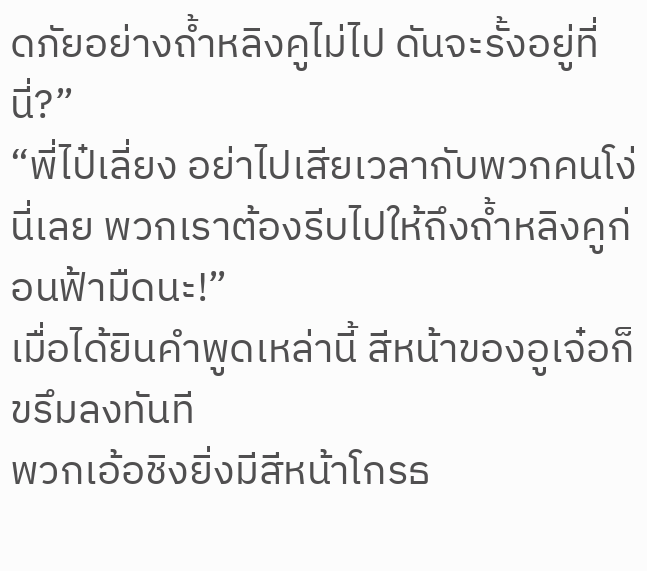ดภัยอย่างถ้ำหลิงคูไม่ไป ดันจะรั้งอยู่ที่นี่?”
“พี่ไป๋เลี่ยง อย่าไปเสียเวลากับพวกคนโง่นี่เลย พวกเราต้องรีบไปให้ถึงถ้ำหลิงคูก่อนฟ้ามืดนะ!”
เมื่อได้ยินคำพูดเหล่านี้ สีหน้าของอูเจ๋อก็ขรึมลงทันที
พวกเอ้อชิงยิ่งมีสีหน้าโกรธ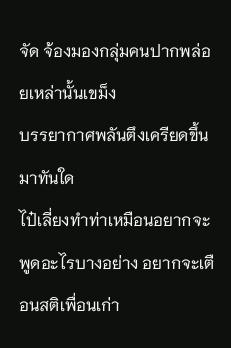จัด จ้องมองกลุ่มคนปากพล่อยเหล่านั้นเขม็ง
บรรยากาศพลันตึงเครียดขึ้นมาทันใด
ไป๋เลี่ยงทำท่าเหมือนอยากจะพูดอะไรบางอย่าง อยากจะเตือนสติเพื่อนเก่า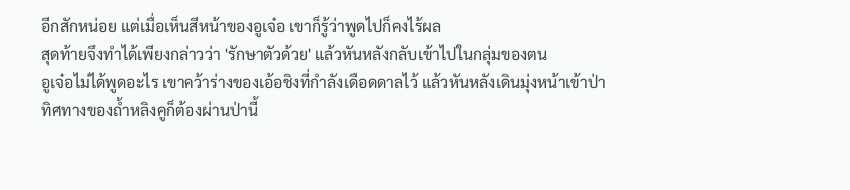อีกสักหน่อย แต่เมื่อเห็นสีหน้าของอูเจ๋อ เขาก็รู้ว่าพูดไปก็คงไร้ผล
สุดท้ายจึงทำได้เพียงกล่าวว่า 'รักษาตัวด้วย' แล้วหันหลังกลับเข้าไปในกลุ่มของตน
อูเจ๋อไม่ได้พูดอะไร เขาคว้าร่างของเอ้อชิงที่กำลังเดือดดาลไว้ แล้วหันหลังเดินมุ่งหน้าเข้าป่า
ทิศทางของถ้ำหลิงคูก็ต้องผ่านป่านี้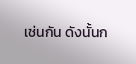เช่นกัน ดังนั้นก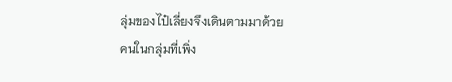ลุ่มของไป๋เลี่ยงจึงเดินตามมาด้วย
คนในกลุ่มที่เพิ่ง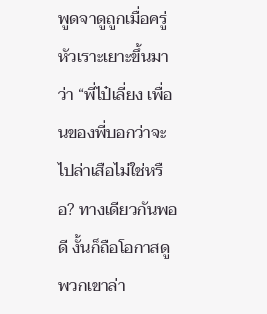พูดจาดูถูกเมื่อครู่หัวเราะเยาะขึ้นมาว่า “พี่ไป๋เลี่ยง เพื่อนของพี่บอกว่าจะไปล่าเสือไม่ใช่หรือ? ทางเดียวกันพอดี งั้นก็ถือโอกาสดูพวกเขาล่า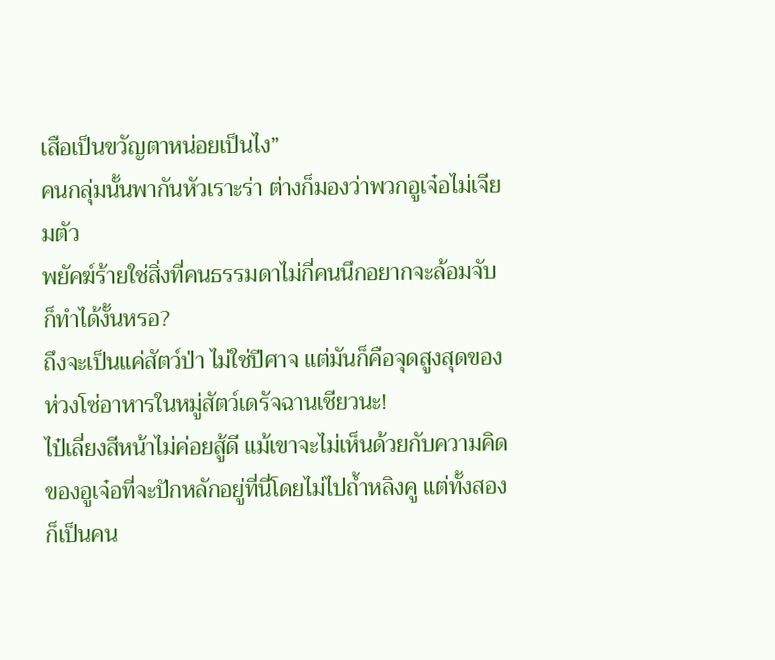เสือเป็นขวัญตาหน่อยเป็นไง”
คนกลุ่มนั้นพากันหัวเราะร่า ต่างก็มองว่าพวกอูเจ๋อไม่เจียมตัว
พยัคฆ์ร้ายใช่สิ่งที่คนธรรมดาไม่กี่คนนึกอยากจะล้อมจับก็ทำได้งั้นหรอ?
ถึงจะเป็นแค่สัตว์ป่า ไม่ใช่ปีศาจ แต่มันก็คือจุดสูงสุดของห่วงโซ่อาหารในหมู่สัตว์เดรัจฉานเชียวนะ!
ไป๋เลี่ยงสีหน้าไม่ค่อยสู้ดี แม้เขาจะไม่เห็นด้วยกับความคิดของอูเจ๋อที่จะปักหลักอยู่ที่นี่โดยไม่ไปถ้ำหลิงคู แต่ทั้งสองก็เป็นคน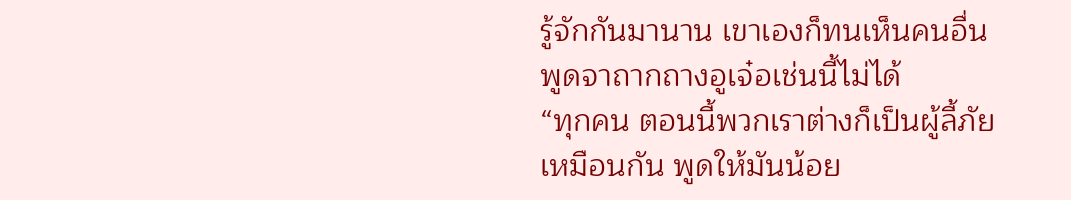รู้จักกันมานาน เขาเองก็ทนเห็นคนอื่นพูดจาถากถางอูเจ๋อเช่นนี้ไม่ได้
“ทุกคน ตอนนี้พวกเราต่างก็เป็นผู้ลี้ภัยเหมือนกัน พูดให้มันน้อย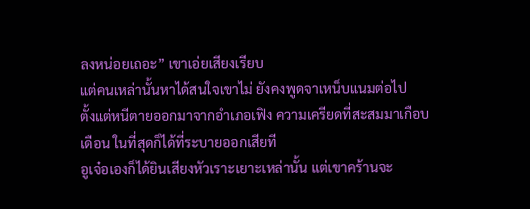ลงหน่อยเถอะ” เขาเอ่ยเสียงเรียบ
แต่คนเหล่านั้นหาได้สนใจเขาไม่ ยังคงพูดจาเหน็บแนมต่อไป
ตั้งแต่หนีตายออกมาจากอำเภอเฟิง ความเครียดที่สะสมมาเกือบเดือน ในที่สุดก็ได้ที่ระบายออกเสียที
อูเจ๋อเองก็ได้ยินเสียงหัวเราะเยาะเหล่านั้น แต่เขาคร้านจะ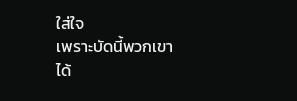ใส่ใจ
เพราะบัดนี้พวกเขาได้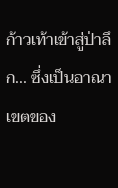ก้าวเท้าเข้าสู่ป่าลึก... ซึ่งเป็นอาณาเขตของ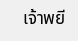เจ้าพยี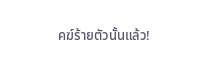คฆ์ร้ายตัวนั้นแล้ว!